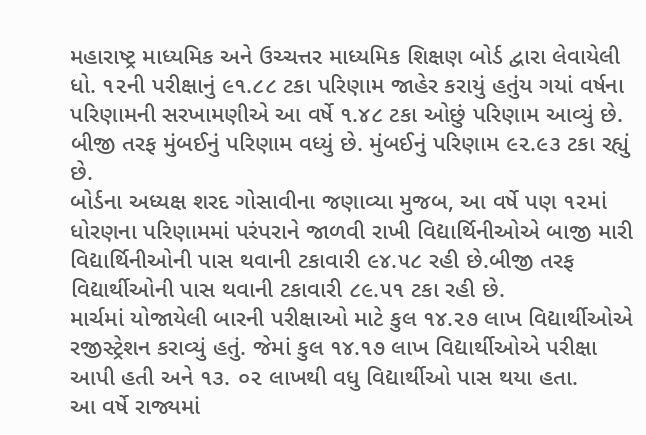મહારાષ્ટ્ર માધ્યમિક અને ઉચ્ચત્તર માધ્યમિક શિક્ષણ બોર્ડ દ્વારા લેવાયેલી ધો. ૧૨ની પરીક્ષાનું ૯૧.૮૮ ટકા પરિણામ જાહેર કરાયું હતુંય ગયાં વર્ષના પરિણામની સરખામણીએ આ વર્ષે ૧.૪૮ ટકા ઓછું પરિણામ આવ્યું છે. બીજી તરફ મુંબઈનું પરિણામ વધ્યું છે. મુંબઈનું પરિણામ ૯૨.૯૩ ટકા રહ્યું છે.
બોર્ડના અધ્યક્ષ શરદ ગોસાવીના જણાવ્યા મુજબ, આ વર્ષે પણ ૧૨માં ધોરણના પરિણામમાં પરંપરાને જાળવી રાખી વિદ્યાર્થિનીઓએ બાજી મારી વિદ્યાર્થિનીઓની પાસ થવાની ટકાવારી ૯૪.૫૮ રહી છે.બીજી તરફ વિદ્યાર્થીઓની પાસ થવાની ટકાવારી ૮૯.૫૧ ટકા રહી છે.
માર્ચમાં યોજાયેલી બારની પરીક્ષાઓ માટે કુલ ૧૪.૨૭ લાખ વિદ્યાર્થીઓએ રજીસ્ટ્રેશન કરાવ્યું હતું. જેમાં કુલ ૧૪.૧૭ લાખ વિદ્યાર્થીઓએ પરીક્ષા આપી હતી અને ૧૩. ૦૨ લાખથી વધુ વિદ્યાર્થીઓ પાસ થયા હતા.
આ વર્ષે રાજ્યમાં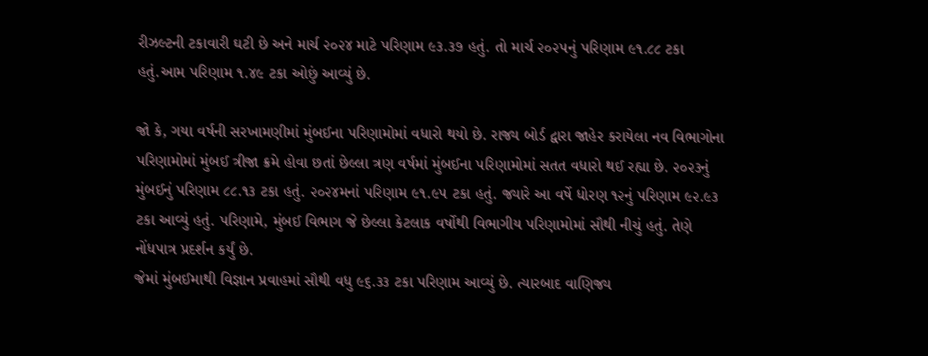રીઝલ્ટની ટકાવારી ઘટી છે અને માર્ચ ૨૦૨૪ માટે પરિણામ ૯૩.૩૭ હતું. તો માર્ચ ૨૦૨૫નું પરિણામ ૯૧.૮૮ ટકા હતું.આમ પરિણામ ૧.૪૯ ટકા ઓછું આવ્યું છે.

જો કે, ગયા વર્ષની સરખામણીમાં મુંબઈના પરિણામોમાં વધારો થયો છે. રાજ્ય બોર્ડ દ્વારા જાહેર કરાયેલા નવ વિભાગોના પરિણામોમાં મુંબઈ ત્રીજા ક્રમે હોવા છતાં છેલ્લા ત્રણ વર્ષમાં મુંબઈના પરિણામોમાં સતત વધારો થઈ રહ્યા છે. ૨૦૨૩નું મુંબઈનું પરિણામ ૮૮.૧૩ ટકા હતું. ૨૦૨૪મનાં પરિણામ ૯૧.૯૫ ટકા હતું. જ્યારે આ વર્ષે ધોરણ ૧૨નું પરિણામ ૯૨.૯૩ ટકા આવ્યું હતું. પરિણામે, મુંબઈ વિભાગ જે છેલ્લા કેટલાક વર્ષોથી વિભાગીય પરિણામોમાં સૌથી નીચું હતું. તેણે નોંધપાત્ર પ્રદર્શન કર્યું છે.
જેમાં મુંબઈમાથી વિજ્ઞાન પ્રવાહમાં સૌથી વધુ ૯૬.૩૩ ટકા પરિણામ આવ્યું છે. ત્યારબાદ વાણિજ્ય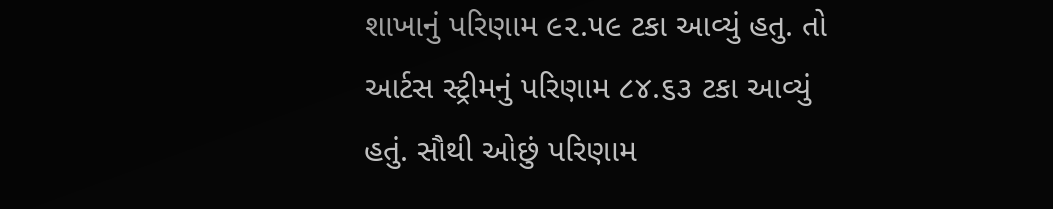શાખાનું પરિણામ ૯૨.૫૯ ટકા આવ્યું હતુ. તો આર્ટસ સ્ટ્રીમનું પરિણામ ૮૪.૬૩ ટકા આવ્યું હતું. સૌથી ઓછું પરિણામ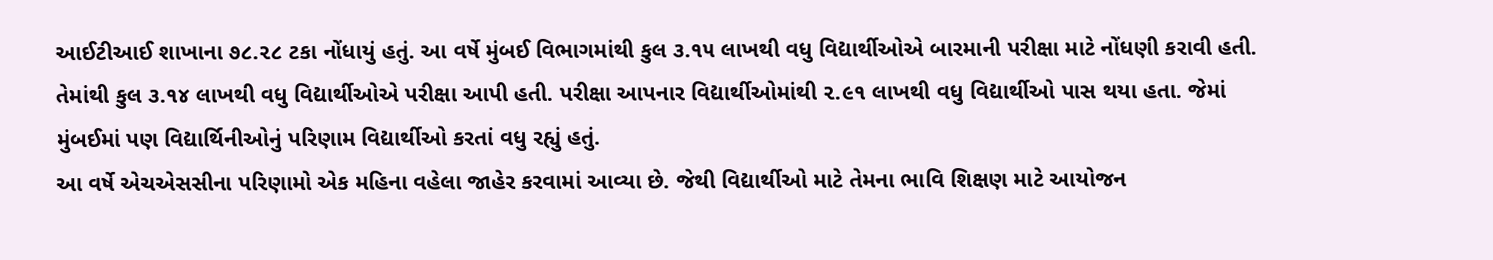આઈટીઆઈ શાખાના ૭૮.૨૮ ટકા નોંધાયું હતું. આ વર્ષે મુંબઈ વિભાગમાંથી કુલ ૩.૧૫ લાખથી વધુ વિદ્યાર્થીઓએ બારમાની પરીક્ષા માટે નોંધણી કરાવી હતી. તેમાંથી કુલ ૩.૧૪ લાખથી વધુ વિદ્યાર્થીઓએ પરીક્ષા આપી હતી. પરીક્ષા આપનાર વિદ્યાર્થીઓમાંથી ૨.૯૧ લાખથી વધુ વિદ્યાર્થીઓ પાસ થયા હતા. જેમાં મુંબઈમાં પણ વિદ્યાર્થિનીઓનું પરિણામ વિદ્યાર્થીઓ કરતાં વધુ રહ્યું હતું.
આ વર્ષે એચએસસીના પરિણામો એક મહિના વહેલા જાહેર કરવામાં આવ્યા છે. જેથી વિદ્યાર્થીઓ માટે તેમના ભાવિ શિક્ષણ માટે આયોજન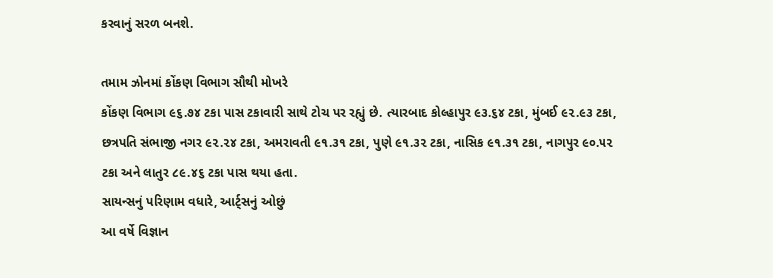કરવાનું સરળ બનશે.

તમામ ઝોનમાં કોંકણ વિભાગ સૌથી મોખરે
કોંકણ વિભાગ ૯૬.૭૪ ટકા પાસ ટકાવારી સાથે ટોચ પર રહ્યું છે. ત્યારબાદ કોલ્હાપુર ૯૩.૬૪ ટકા, મુંબઈ ૯૨.૯૩ ટકા, છત્રપતિ સંભાજી નગર ૯૨.૨૪ ટકા, અમરાવતી ૯૧.૩૧ ટકા, પુણે ૯૧.૩૨ ટકા, નાસિક ૯૧.૩૧ ટકા, નાગપુર ૯૦.૫૨ ટકા અને લાતુર ૮૯.૪૬ ટકા પાસ થયા હતા.
સાયન્સનું પરિણામ વધારે, આર્ટ્સનું ઓછું
આ વર્ષે વિજ્ઞાન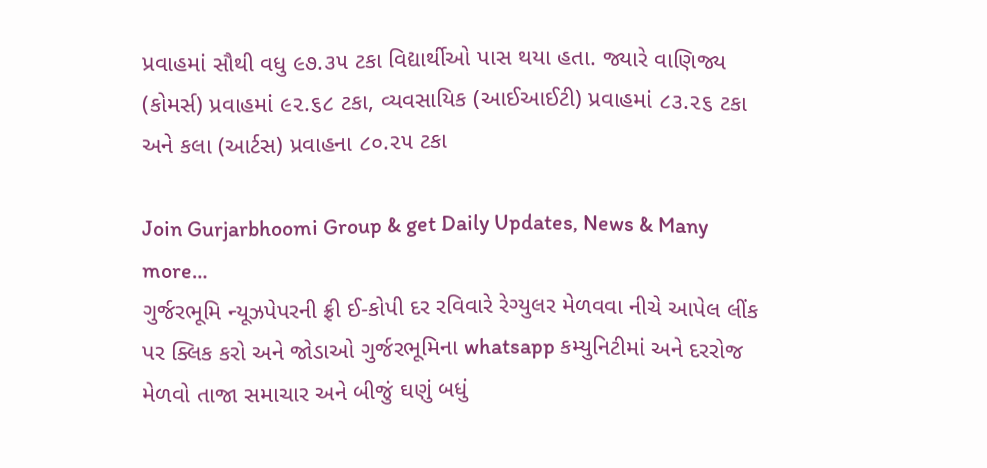પ્રવાહમાં સૌથી વધુ ૯૭.૩૫ ટકા વિદ્યાર્થીઓ પાસ થયા હતા. જ્યારે વાણિજ્ય (કોમર્સ) પ્રવાહમાં ૯૨.૬૮ ટકા, વ્યવસાયિક (આઈઆઈટી) પ્રવાહમાં ૮૩.૨૬ ટકા અને કલા (આર્ટસ) પ્રવાહના ૮૦.૨૫ ટકા

Join Gurjarbhoomi Group & get Daily Updates, News & Many more…
ગુર્જરભૂમિ ન્યૂઝપેપરની ફ્રી ઈ-કોપી દર રવિવારે રેગ્યુલર મેળવવા નીચે આપેલ લીંક પર ક્લિક કરો અને જોડાઓ ગુર્જરભૂમિના whatsapp કમ્યુનિટીમાં અને દરરોજ મેળવો તાજા સમાચાર અને બીજું ઘણું બધું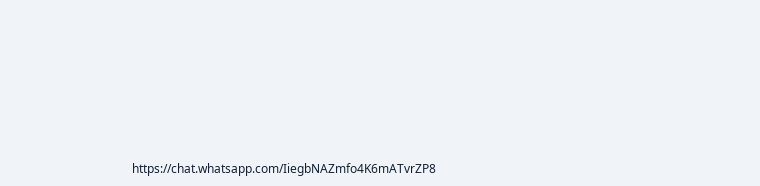https://chat.whatsapp.com/IiegbNAZmfo4K6mATvrZP8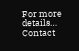For more details… Contact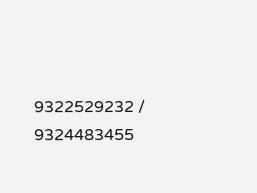9322529232 / 9324483455